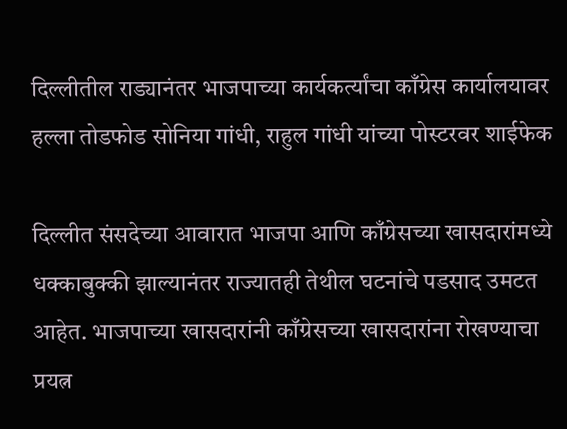दिल्लीतील राड्यानंतर भाजपाच्या कार्यकर्त्यांचा काँग्रेस कार्यालयावर हल्ला तोडफोड सोनिया गांधी, राहुल गांधी यांच्या पोस्टरवर शाईफेक

दिल्लीत संसदेच्या आवारात भाजपा आणि काँग्रेसच्या खासदारांमध्ये धक्काबुक्की झाल्यानंतर राज्यातही तेथील घटनांचे पडसाद उमटत आहेत. भाजपाच्या खासदारांनी काँग्रेसच्या खासदारांना रोखण्याचा प्रयत्न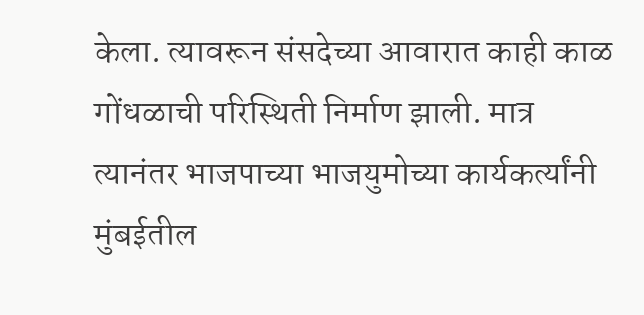केला. त्यावरून संसदेच्या आवारात काही काळ गोंधळाची परिस्थिती निर्माण झाली. मात्र त्यानंतर भाजपाच्या भाजयुमोच्या कार्यकर्त्यांनी मुंबईतील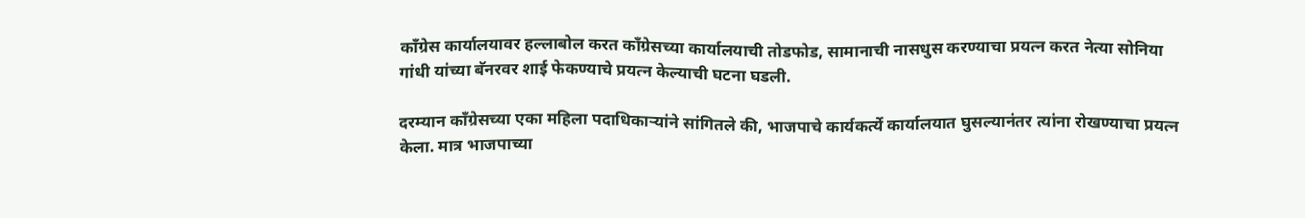काँग्रेस कार्यालयावर हल्लाबोल करत काँग्रेसच्या कार्यालयाची तोडफोड, सामानाची नासधुस करण्याचा प्रयत्न करत नेत्या सोनिया गांधी यांच्या बॅनरवर शाई फेकण्याचे प्रयत्न केल्याची घटना घडली.

दरम्यान काँग्रेसच्या एका महिला पदाधिकाऱ्यांने सांगितले की, भाजपाचे कार्यकर्त्ये कार्यालयात घुसल्यानंतर त्यांना रोखण्याचा प्रयत्न केला. मात्र भाजपाच्या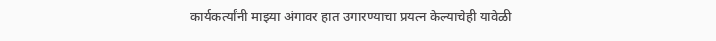कार्यकर्त्यांनी माझ्या अंगावर हात उगारण्याचा प्रयत्न केल्याचेही यावेळी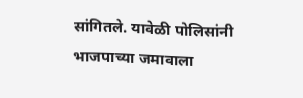सांगितले. यावेळी पोलिसांनी भाजपाच्या जमावाला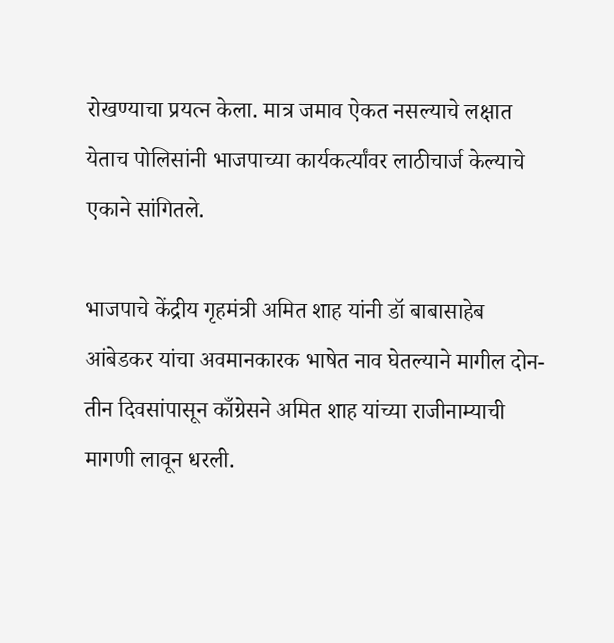रोखण्याचा प्रयत्न केला. मात्र जमाव ऐकत नसल्याचे लक्षात येताच पोलिसांनी भाजपाच्या कार्यकर्त्यांवर लाठीचार्ज केल्याचे एकाने सांगितले.

भाजपाचे केंद्रीय गृहमंत्री अमित शाह यांनी डॉ बाबासाहेब आंबेडकर यांचा अवमानकारक भाषेत नाव घेतल्याने मागील दोन-तीन दिवसांपासून काँग्रेसने अमित शाह यांच्या राजीनाम्याची मागणी लावून धरली.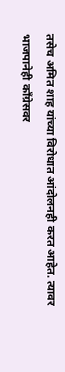तसेच अमित शाह यांच्या विरोधात आंदोलनही करत आहेत. त्यावर भाजपानेही काँग्रेसवर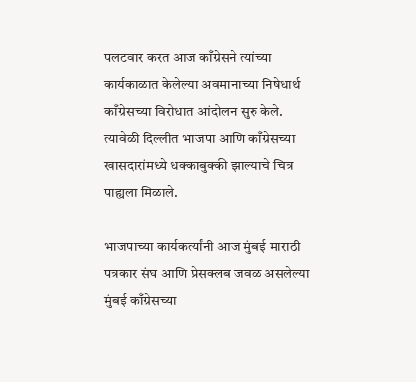पलटवार करत आज काँग्रेसने त्यांच्या कार्यकाळात केलेल्या अवमानाच्या निषेधार्थ काँग्रेसच्या विरोधात आंदोलन सुरु केले. त्यावेळी दिल्लीत भाजपा आणि काँग्रेसच्या खासदारांमध्ये धक्काबुक्की झाल्याचे चित्र पाह्यला मिळाले.

भाजपाच्या कार्यकर्त्यांनी आज मुंबई माराठी पत्रकार संघ आणि प्रेसक्लब जवळ असलेल्या मुंबई काँग्रेसच्या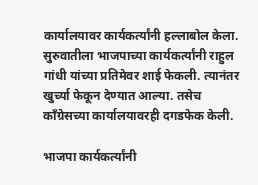कार्यालयावर कार्यकर्त्यांनी हल्लाबोल केला. सुरुवातीला भाजपाच्या कार्यकर्त्यांनी राहुल गांधी यांच्या प्रतिमेवर शाई फेकली. त्यानंतर खुर्च्या फेकून देण्यात आल्या. तसेच काँग्रेसच्या कार्यालयावरही दगडफेक केली.

भाजपा कार्यकर्त्यांनी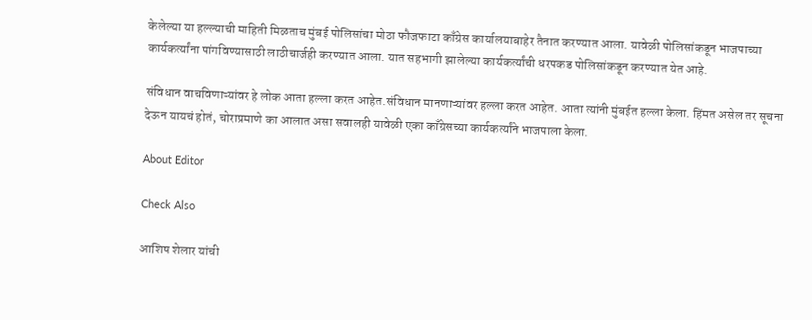केलेल्या या हल्ल्याची माहिती मिळताच मुंबई पोलिसांचा मोठा फौजफाटा काँग्रेस कार्यालयाबाहेर तैनात करण्यात आला. यावेळी पोलिसांकडून भाजपाच्या कार्यकर्त्यांना पांगविण्यासाठी लाठीचार्जही करण्यात आला. यात सहभागी झालेल्या कार्यकर्त्यांची धरपकड पोलिसांकडून करण्यात येत आहे.

संविधान वाचविणाऱ्यांवर हे लोक आता हल्ला करत आहेत.संविधान मानणाऱ्यांवर हल्ला करत आहेत. आता त्यांनी मुंबईत हल्ला केला. हिंमत असेल तर सूचना देऊन यायचं होतं, चोराप्रमाणे का आलात असा सवालही यावेळी एका काँग्रेसच्या कार्यकर्त्यांने भाजपाला केला.

About Editor

Check Also

आशिष शेलार यांची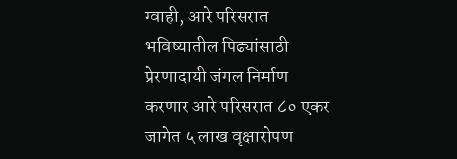ग्वाही, आरे परिसरात भविष्यातील पिढ्यांसाठी प्रेरणादायी जंगल निर्माण करणार आरे परिसरात ८० एकर जागेत ५ लाख वृक्षारोपण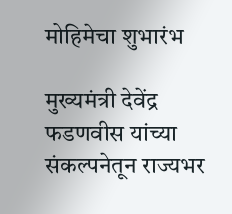मोहिमेचा शुभारंभ

मुख्यमंत्री देवेंद्र फडणवीस यांच्या संकल्पनेतून राज्यभर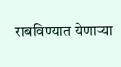राबविण्यात येणाऱ्या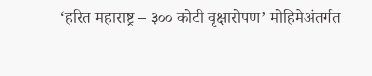‘हरित महाराष्ट्र – ३०० कोटी वृक्षारोपण’ मोहिमेअंतर्गत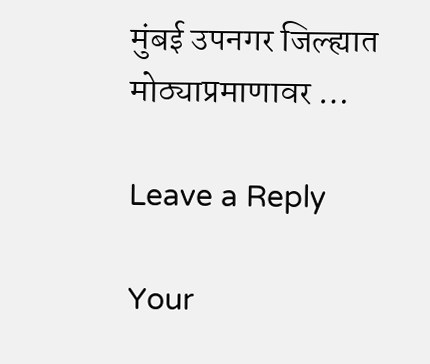मुंबई उपनगर जिल्ह्यात मोठ्याप्रमाणावर …

Leave a Reply

Your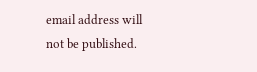email address will not be published.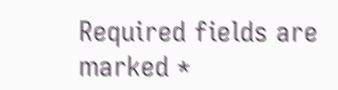Required fields are marked *